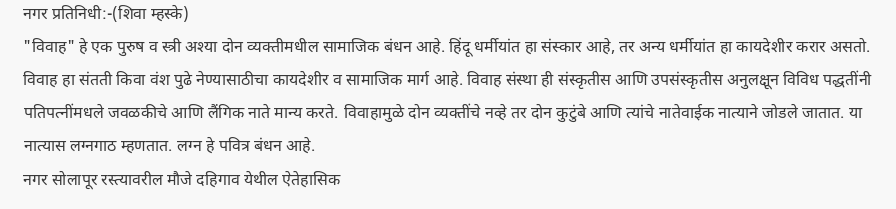नगर प्रतिनिधी:-(शिवा म्हस्के)
"विवाह" हे एक पुरुष व स्त्री अश्या दोन व्यक्तीमधील सामाजिक बंधन आहे. हिंदू धर्मीयांत हा संस्कार आहे, तर अन्य धर्मीयांत हा कायदेशीर करार असतो. विवाह हा संतती किवा वंश पुढे नेण्यासाठीचा कायदेशीर व सामाजिक मार्ग आहे. विवाह संस्था ही संस्कृतीस आणि उपसंस्कृतीस अनुलक्षून विविध पद्धतींनी पतिपत्नींमधले जवळकीचे आणि लैंगिक नाते मान्य करते. विवाहामुळे दोन व्यक्तींचे नव्हे तर दोन कुटुंबे आणि त्यांचे नातेवाईक नात्याने जोडले जातात. या नात्यास लग्नगाठ म्हणतात. लग्न हे पवित्र बंधन आहे.
नगर सोलापूर रस्त्यावरील मौजे दहिगाव येथील ऐतेहासिक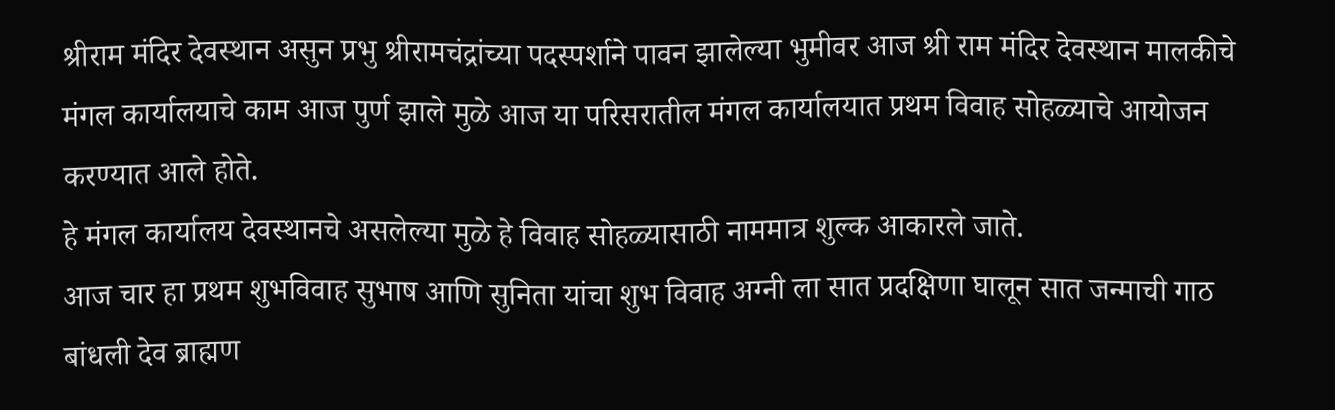श्रीराम मंदिर देवस्थान असुन प्रभु श्रीरामचंद्रांच्या पदस्पर्शाने पावन झालेल्या भुमीवर आज श्री राम मंदिर देवस्थान मालकीचे मंगल कार्यालयाचे काम आज पुर्ण झाले मुळे आज या परिसरातील मंगल कार्यालयात प्रथम विवाह सोहळ्याचे आयोजन करण्यात आले होते.
हे मंगल कार्यालय देवस्थानचे असलेल्या मुळे हे विवाह सोहळ्यासाठी नाममात्र शुल्क आकारले जाते.
आज चार हा प्रथम शुभविवाह सुभाष आणि सुनिता यांचा शुभ विवाह अग्नी ला सात प्रदक्षिणा घालून सात जन्माची गाठ बांधली देव ब्राह्मण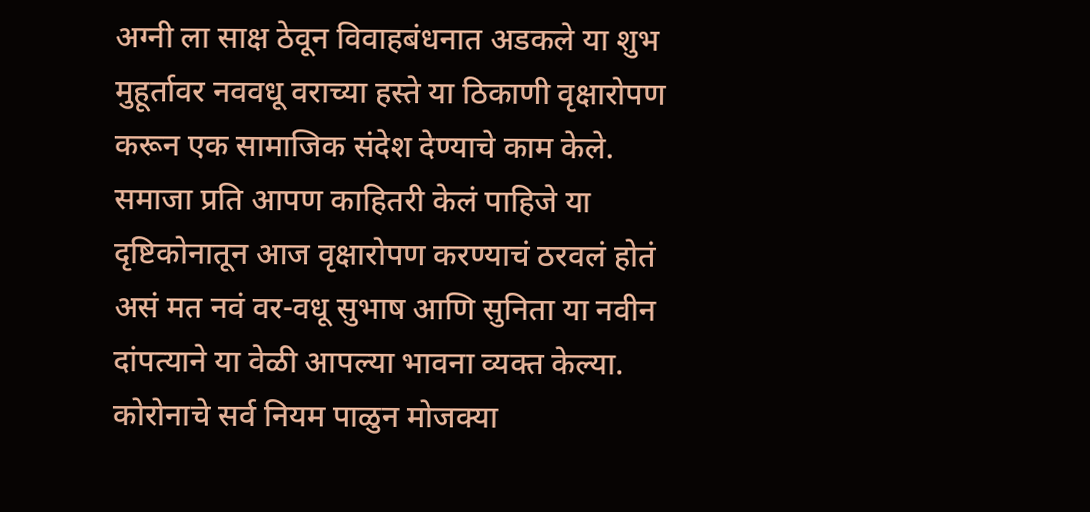अग्नी ला साक्ष ठेवून विवाहबंधनात अडकले या शुभ मुहूर्तावर नववधू वराच्या हस्ते या ठिकाणी वृक्षारोपण करून एक सामाजिक संदेश देण्याचे काम केले.
समाजा प्रति आपण काहितरी केलं पाहिजे या दृष्टिकोनातून आज वृक्षारोपण करण्याचं ठरवलं होतं असं मत नवं वर-वधू सुभाष आणि सुनिता या नवीन दांपत्याने या वेळी आपल्या भावना व्यक्त केल्या. कोरोनाचे सर्व नियम पाळुन मोजक्या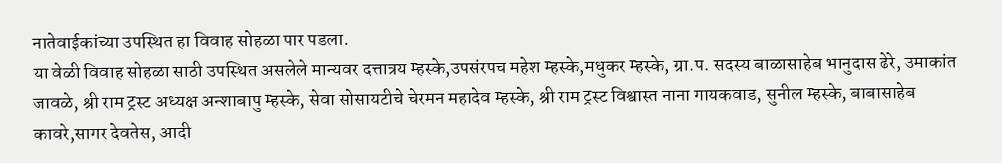नातेवाईकांच्या उपस्थित हा विवाह सोहळा पार पडला.
या वेळी विवाह सोहळा साठी उपस्थित असलेले मान्यवर दत्तात्रय म्हस्के,उपसंरपच महेश म्हस्के,मधुकर म्हस्के, ग्रा.प. सदस्य बाळासाहेब भानुदास ढेरे, उमाकांत जावळे, श्री राम ट्रस्ट अध्यक्ष अन्शाबापु म्हस्के, सेवा सोसायटीचे चेरमन महादेव म्हस्के, श्री राम ट्रस्ट विश्वास्त नाना गायकवाड, सुनील म्हस्के, बाबासाहेब कावरे,सागर देवतेस, आदी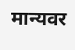मान्यवर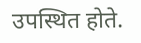उपस्थित होते.